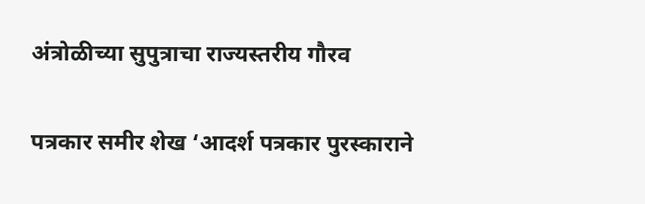अंत्रोळीच्या सुपुत्राचा राज्यस्तरीय गौरव

पत्रकार समीर शेख ‘आदर्श पत्रकार पुरस्काराने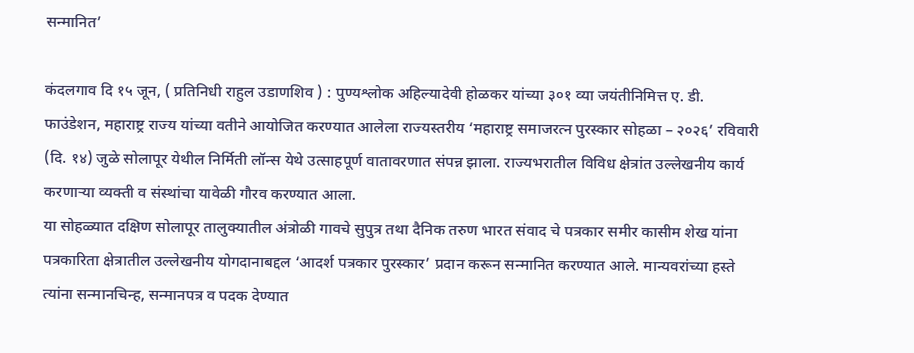सन्मानित’

कंदलगाव दि १५ जून, ( प्रतिनिधी राहुल उडाणशिव ) : पुण्यश्लोक अहिल्यादेवी होळकर यांच्या ३०१ व्या जयंतीनिमित्त ए. डी. फाउंडेशन, महाराष्ट्र राज्य यांच्या वतीने आयोजित करण्यात आलेला राज्यस्तरीय ‘महाराष्ट्र समाजरत्न पुरस्कार सोहळा – २०२६’ रविवारी (दि. १४) जुळे सोलापूर येथील निर्मिती लॉन्स येथे उत्साहपूर्ण वातावरणात संपन्न झाला. राज्यभरातील विविध क्षेत्रांत उल्लेखनीय कार्य करणाऱ्या व्यक्ती व संस्थांचा यावेळी गौरव करण्यात आला.
या सोहळ्यात दक्षिण सोलापूर तालुक्यातील अंत्रोळी गावचे सुपुत्र तथा दैनिक तरुण भारत संवाद चे पत्रकार समीर कासीम शेख यांना पत्रकारिता क्षेत्रातील उल्लेखनीय योगदानाबद्दल ‘आदर्श पत्रकार पुरस्कार’ प्रदान करून सन्मानित करण्यात आले. मान्यवरांच्या हस्ते त्यांना सन्मानचिन्ह, सन्मानपत्र व पदक देण्यात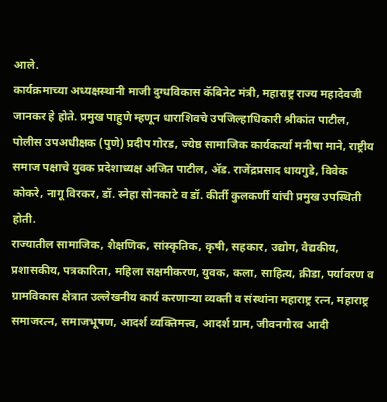आले.
कार्यक्रमाच्या अध्यक्षस्थानी माजी दुग्धविकास कॅबिनेट मंत्री, महाराष्ट्र राज्य महादेवजी जानकर हे होते. प्रमुख पाहुणे म्हणून धाराशिवचे उपजिल्हाधिकारी श्रीकांत पाटील, पोलीस उपअधीक्षक (पुणे) प्रदीप गोरड, ज्येष्ठ सामाजिक कार्यकर्त्या मनीषा माने, राष्ट्रीय समाज पक्षाचे युवक प्रदेशाध्यक्ष अजित पाटील, ॲड. राजेंद्रप्रसाद धायगुडे, विवेक कोकरे, नागू विरकर, डॉ. स्नेहा सोनकाटे व डॉ. कीर्ती कुलकर्णी यांची प्रमुख उपस्थिती होती.
राज्यातील सामाजिक, शैक्षणिक, सांस्कृतिक, कृषी, सहकार, उद्योग, वैद्यकीय, प्रशासकीय, पत्रकारिता, महिला सक्षमीकरण, युवक, कला, साहित्य, क्रीडा, पर्यावरण व ग्रामविकास क्षेत्रात उल्लेखनीय कार्य करणाऱ्या व्यक्ती व संस्थांना महाराष्ट्र रत्न, महाराष्ट्र समाजरत्न, समाजभूषण, आदर्श व्यक्तिमत्त्व, आदर्श ग्राम, जीवनगौरव आदी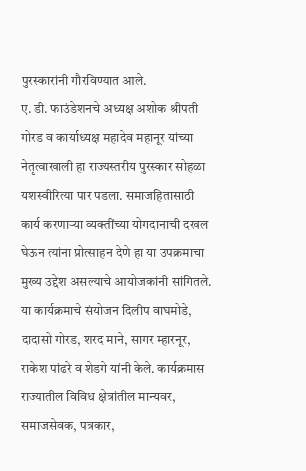पुरस्कारांनी गौरविण्यात आले.
ए. डी. फाउंडेशनचे अध्यक्ष अशोक श्रीपती गोरड व कार्याध्यक्ष महादेव महानूर यांच्या नेतृत्वाखाली हा राज्यस्तरीय पुरस्कार सोहळा यशस्वीरित्या पार पडला. समाजहितासाठी कार्य करणाऱ्या व्यक्तींच्या योगदानाची दखल घेऊन त्यांना प्रोत्साहन देणे हा या उपक्रमाचा मुख्य उद्देश असल्याचे आयोजकांनी सांगितले.
या कार्यक्रमाचे संयोजन दिलीप वाघमोडे, दादासो गोरड, शरद माने, सागर म्हारनूर, राकेश पांढरे व शेडगे यांनी केले. कार्यक्रमास राज्यातील विविध क्षेत्रांतील मान्यवर, समाजसेवक, पत्रकार,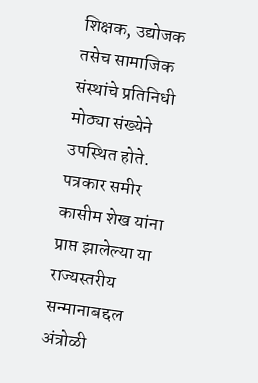शिक्षक, उद्योजक तसेच सामाजिक संस्थांचे प्रतिनिधी मोठ्या संख्येने उपस्थित होते.
पत्रकार समीर कासीम शेख यांना प्राप्त झालेल्या या राज्यस्तरीय सन्मानाबद्दल अंत्रोळी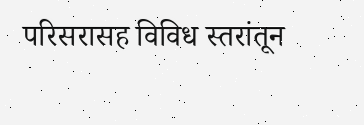परिसरासह विविध स्तरांतून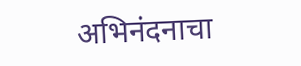अभिनंदनाचा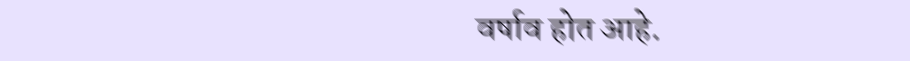वर्षाव होत आहे.